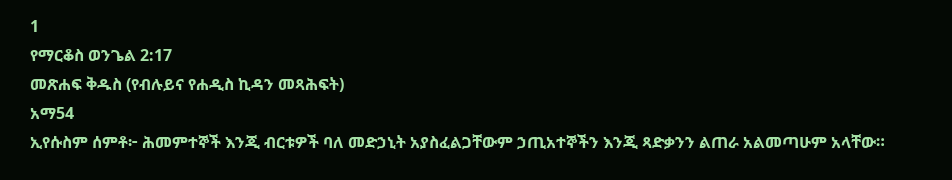1
የማርቆስ ወንጌል 2:17
መጽሐፍ ቅዱስ (የብሉይና የሐዲስ ኪዳን መጻሕፍት)
አማ54
ኢየሱስም ሰምቶ፦ ሕመምተኞች እንጂ ብርቱዎች ባለ መድኃኒት አያስፈልጋቸውም ኃጢአተኞችን እንጂ ጻድቃንን ልጠራ አልመጣሁም አላቸው።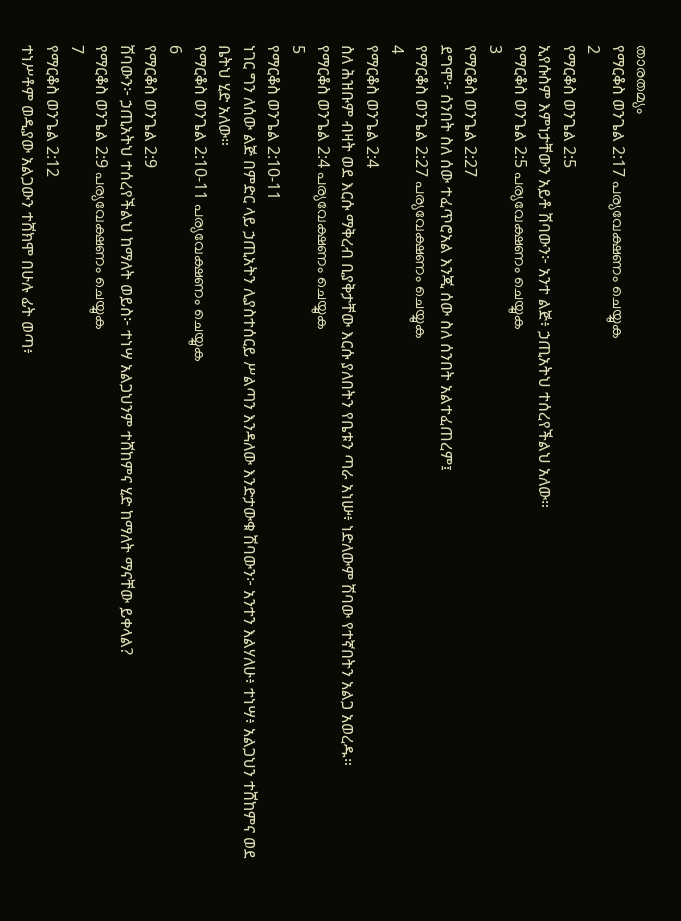താരതമ്യം
የማርቆስ ወንጌል 2:17 പര്യവേക്ഷണം ചെയ്യുക
2
የማርቆስ ወንጌል 2:5
ኢየሱስም እምነታቸውን አይቶ ሽባውን፦ አንተ ልጅ፥ ኃጢአትህ ተሰረየችልህ አለው።
የማርቆስ ወንጌል 2:5 പര്യവേക്ഷണം ചെയ്യുക
3
የማርቆስ ወንጌል 2:27
ደግሞ፦ ሰንበት ስለ ሰው ተፈጥሮአል እንጂ ሰው ስለ ሰንበት አልተፈጠረም፤
የማርቆስ ወንጌል 2:27 പര്യവേക്ഷണം ചെയ്യുക
4
የማርቆስ ወንጌል 2:4
ስለ ሕዝቡም ብዛት ወደ እርሱ ማቅረብ ቢያቅታቸው እርሱ ያለበትን የቤቱን ጣራ አነሡ፥ ነድለውም ሽባው የተኛበትን አልጋ አወረዱ።
የማርቆስ ወንጌል 2:4 പര്യവേക്ഷണം ചെയ്യുക
5
የማርቆስ ወንጌል 2:10-11
ነገር ግን ለሰው ልጅ በምድር ላይ ኃጢአትን ሊያስተሰርይ ሥልጣን እንዳለው እንድታውቁ ሽባውን፦ አንተን እልሃለሁ፥ ተነሣ፥ አልጋህን ተሸከምና ወደ ቤትህ ሂድ አለው።
የማርቆስ ወንጌል 2:10-11 പര്യവേക്ഷണം ചെയ്യുക
6
የማርቆስ ወንጌል 2:9
ሽባውን፦ ኃጢአትህ ተሰረየችልህ ከማለት ወይስ፦ ተነሣ አልጋህንም ተሸከምና ሂድ ከማለት ማናቸው ይቀላል?
የማርቆስ ወንጌል 2:9 പര്യവേക്ഷണം ചെയ്യുക
7
የማርቆስ ወንጌል 2:12
ተነሥቶም ወዲያው አልጋውን ተሸክሞ በሁሉ ፊት ወጣ፥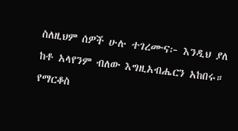ስለዚህም ሰዎች ሁሉ ተገረሙና፦ እንዲህ ያለ ከቶ አላየንም ብለው እግዚአብሔርን አከበሩ።
የማርቆስ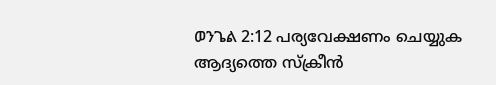ወንጌል 2:12 പര്യവേക്ഷണം ചെയ്യുക
ആദ്യത്തെ സ്ക്രീൻ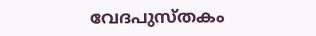വേദപുസ്തകം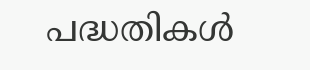പദ്ധതികൾ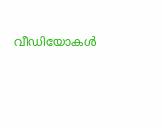വീഡിയോകൾ